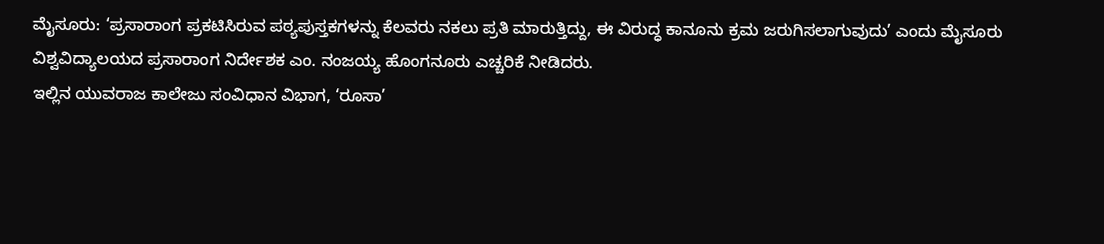ಮೈಸೂರು: ‘ಪ್ರಸಾರಾಂಗ ಪ್ರಕಟಿಸಿರುವ ಪಠ್ಯಪುಸ್ತಕಗಳನ್ನು ಕೆಲವರು ನಕಲು ಪ್ರತಿ ಮಾರುತ್ತಿದ್ದು, ಈ ವಿರುದ್ಧ ಕಾನೂನು ಕ್ರಮ ಜರುಗಿಸಲಾಗುವುದು’ ಎಂದು ಮೈಸೂರು ವಿಶ್ವವಿದ್ಯಾಲಯದ ಪ್ರಸಾರಾಂಗ ನಿರ್ದೇಶಕ ಎಂ. ನಂಜಯ್ಯ ಹೊಂಗನೂರು ಎಚ್ಚರಿಕೆ ನೀಡಿದರು.
ಇಲ್ಲಿನ ಯುವರಾಜ ಕಾಲೇಜು ಸಂವಿಧಾನ ವಿಭಾಗ, ‘ರೂಸಾ’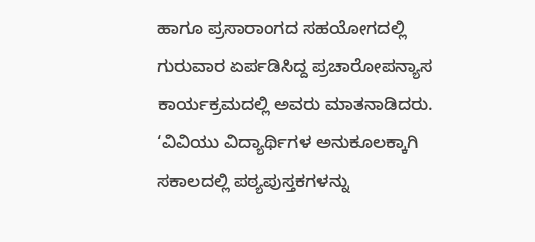ಹಾಗೂ ಪ್ರಸಾರಾಂಗದ ಸಹಯೋಗದಲ್ಲಿ ಗುರುವಾರ ಏರ್ಪಡಿಸಿದ್ದ ಪ್ರಚಾರೋಪನ್ಯಾಸ ಕಾರ್ಯಕ್ರಮದಲ್ಲಿ ಅವರು ಮಾತನಾಡಿದರು.
‘ವಿವಿಯು ವಿದ್ಯಾರ್ಥಿಗಳ ಅನುಕೂಲಕ್ಕಾಗಿ ಸಕಾಲದಲ್ಲಿ ಪಠ್ಯಪುಸ್ತಕಗಳನ್ನು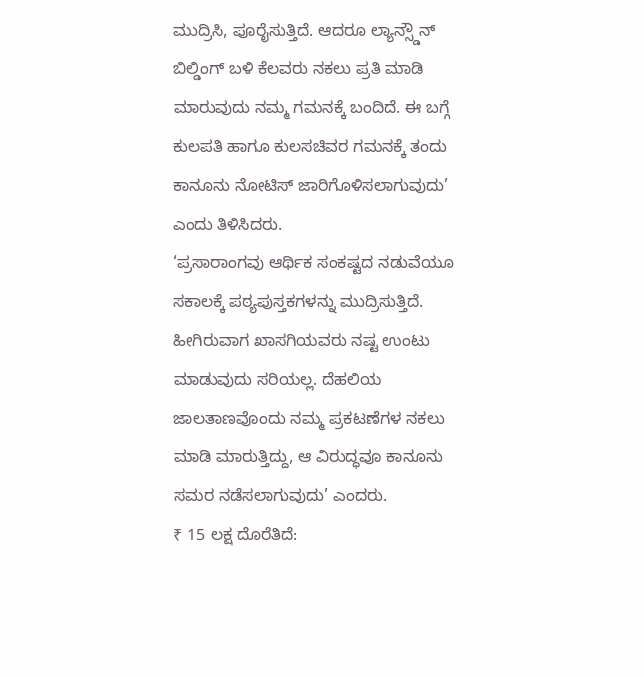ಮುದ್ರಿಸಿ, ಪೂರೈಸುತ್ತಿದೆ. ಆದರೂ ಲ್ಯಾನ್ಸ್ಡೌನ್ ಬಿಲ್ಡಿಂಗ್ ಬಳಿ ಕೆಲವರು ನಕಲು ಪ್ರತಿ ಮಾಡಿ ಮಾರುವುದು ನಮ್ಮ ಗಮನಕ್ಕೆ ಬಂದಿದೆ. ಈ ಬಗ್ಗೆ ಕುಲಪತಿ ಹಾಗೂ ಕುಲಸಚಿವರ ಗಮನಕ್ಕೆ ತಂದು ಕಾನೂನು ನೋಟಿಸ್ ಜಾರಿಗೊಳಿಸಲಾಗುವುದು’ ಎಂದು ತಿಳಿಸಿದರು.
‘ಪ್ರಸಾರಾಂಗವು ಆರ್ಥಿಕ ಸಂಕಷ್ಟದ ನಡುವೆಯೂ ಸಕಾಲಕ್ಕೆ ಪಠ್ಯಪುಸ್ತಕಗಳನ್ನು ಮುದ್ರಿಸುತ್ತಿದೆ. ಹೀಗಿರುವಾಗ ಖಾಸಗಿಯವರು ನಷ್ಟ ಉಂಟು ಮಾಡುವುದು ಸರಿಯಲ್ಲ. ದೆಹಲಿಯ ಜಾಲತಾಣವೊಂದು ನಮ್ಮ ಪ್ರಕಟಣೆಗಳ ನಕಲು ಮಾಡಿ ಮಾರುತ್ತಿದ್ದು, ಆ ವಿರುದ್ಧವೂ ಕಾನೂನು ಸಮರ ನಡೆಸಲಾಗುವುದು’ ಎಂದರು.
₹ 15 ಲಕ್ಷ ದೊರೆತಿದೆ: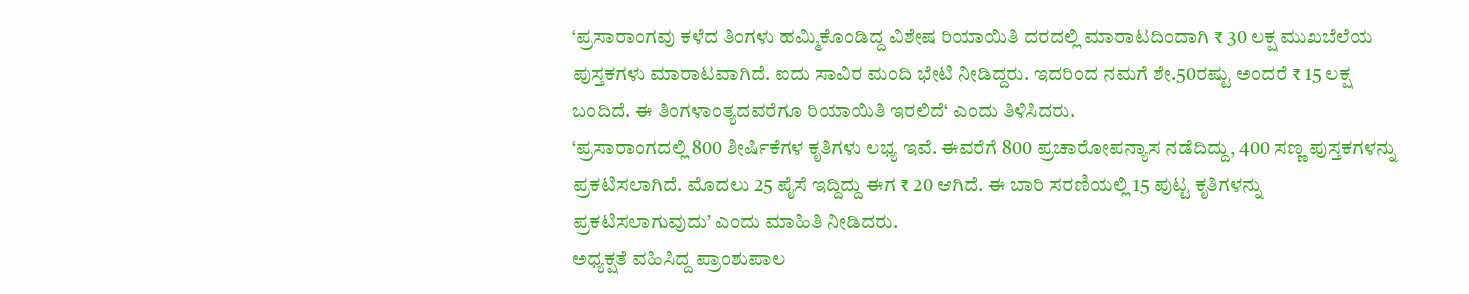‘ಪ್ರಸಾರಾಂಗವು ಕಳೆದ ತಿಂಗಳು ಹಮ್ಮಿಕೊಂಡಿದ್ದ ವಿಶೇಷ ರಿಯಾಯಿತಿ ದರದಲ್ಲಿ ಮಾರಾಟದಿಂದಾಗಿ ₹ 30 ಲಕ್ಷ ಮುಖಬೆಲೆಯ ಪುಸ್ತಕಗಳು ಮಾರಾಟವಾಗಿದೆ. ಐದು ಸಾವಿರ ಮಂದಿ ಭೇಟಿ ನೀಡಿದ್ದರು. ಇದರಿಂದ ನಮಗೆ ಶೇ.50ರಷ್ಟು ಅಂದರೆ ₹ 15 ಲಕ್ಷ ಬಂದಿದೆ. ಈ ತಿಂಗಳಾಂತ್ಯದವರೆಗೂ ರಿಯಾಯಿತಿ ಇರಲಿದೆ‘ ಎಂದು ತಿಳಿಸಿದರು.
‘ಪ್ರಸಾರಾಂಗದಲ್ಲಿ 800 ಶೀರ್ಷಿಕೆಗಳ ಕೃತಿಗಳು ಲಭ್ಯ ಇವೆ. ಈವರೆಗೆ 800 ಪ್ರಚಾರೋಪನ್ಯಾಸ ನಡೆದಿದ್ದು, 400 ಸಣ್ಣ ಪುಸ್ತಕಗಳನ್ನು ಪ್ರಕಟಿಸಲಾಗಿದೆ. ಮೊದಲು 25 ಪೈಸೆ ಇದ್ದಿದ್ದು ಈಗ ₹ 20 ಆಗಿದೆ. ಈ ಬಾರಿ ಸರಣಿಯಲ್ಲಿ 15 ಪುಟ್ಟ ಕೃತಿಗಳನ್ನು ಪ್ರಕಟಿಸಲಾಗುವುದು’ ಎಂದು ಮಾಹಿತಿ ನೀಡಿದರು.
ಅಧ್ಯಕ್ಷತೆ ವಹಿಸಿದ್ದ ಪ್ರಾಂಶುಪಾಲ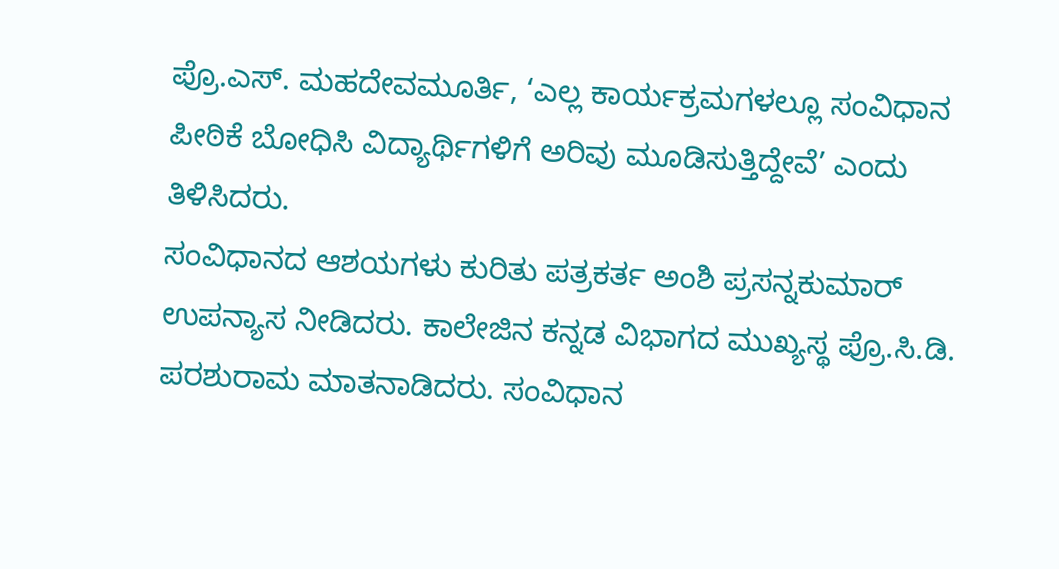ಪ್ರೊ.ಎಸ್. ಮಹದೇವಮೂರ್ತಿ, ‘ಎಲ್ಲ ಕಾರ್ಯಕ್ರಮಗಳಲ್ಲೂ ಸಂವಿಧಾನ ಪೀಠಿಕೆ ಬೋಧಿಸಿ ವಿದ್ಯಾರ್ಥಿಗಳಿಗೆ ಅರಿವು ಮೂಡಿಸುತ್ತಿದ್ದೇವೆ’ ಎಂದು ತಿಳಿಸಿದರು.
ಸಂವಿಧಾನದ ಆಶಯಗಳು ಕುರಿತು ಪತ್ರಕರ್ತ ಅಂಶಿ ಪ್ರಸನ್ನಕುಮಾರ್ ಉಪನ್ಯಾಸ ನೀಡಿದರು. ಕಾಲೇಜಿನ ಕನ್ನಡ ವಿಭಾಗದ ಮುಖ್ಯಸ್ಥ ಪ್ರೊ.ಸಿ.ಡಿ. ಪರಶುರಾಮ ಮಾತನಾಡಿದರು. ಸಂವಿಧಾನ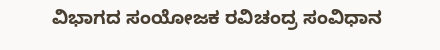ವಿಭಾಗದ ಸಂಯೋಜಕ ರವಿಚಂದ್ರ ಸಂವಿಧಾನ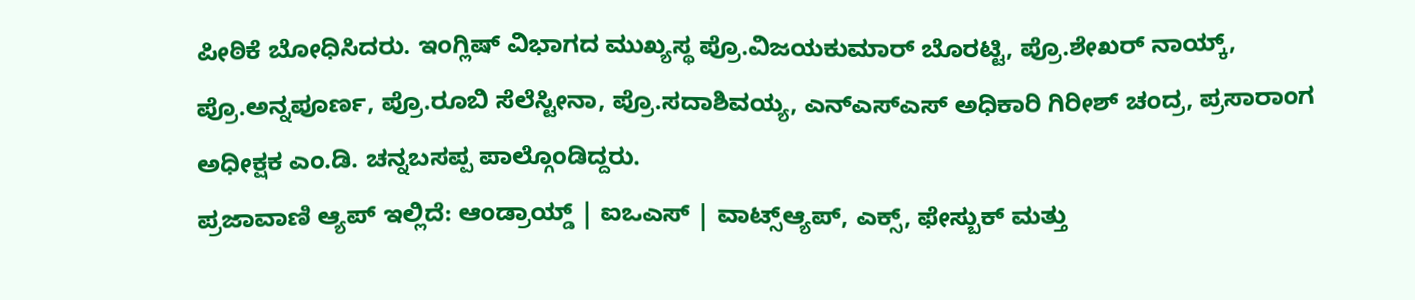ಪೀಠಿಕೆ ಬೋಧಿಸಿದರು. ಇಂಗ್ಲಿಷ್ ವಿಭಾಗದ ಮುಖ್ಯಸ್ಥ ಪ್ರೊ.ವಿಜಯಕುಮಾರ್ ಬೊರಟ್ಟಿ, ಪ್ರೊ.ಶೇಖರ್ ನಾಯ್ಕ್, ಪ್ರೊ.ಅನ್ನಪೂರ್ಣ, ಪ್ರೊ.ರೂಬಿ ಸೆಲೆಸ್ಟೀನಾ, ಪ್ರೊ.ಸದಾಶಿವಯ್ಯ, ಎನ್ಎಸ್ಎಸ್ ಅಧಿಕಾರಿ ಗಿರೀಶ್ ಚಂದ್ರ, ಪ್ರಸಾರಾಂಗ ಅಧೀಕ್ಷಕ ಎಂ.ಡಿ. ಚನ್ನಬಸಪ್ಪ ಪಾಲ್ಗೊಂಡಿದ್ದರು.
ಪ್ರಜಾವಾಣಿ ಆ್ಯಪ್ ಇಲ್ಲಿದೆ: ಆಂಡ್ರಾಯ್ಡ್ | ಐಒಎಸ್ | ವಾಟ್ಸ್ಆ್ಯಪ್, ಎಕ್ಸ್, ಫೇಸ್ಬುಕ್ ಮತ್ತು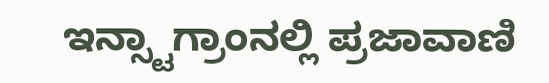ಇನ್ಸ್ಟಾಗ್ರಾಂನಲ್ಲಿ ಪ್ರಜಾವಾಣಿ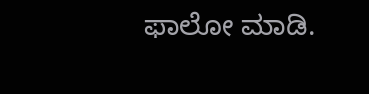ಫಾಲೋ ಮಾಡಿ.